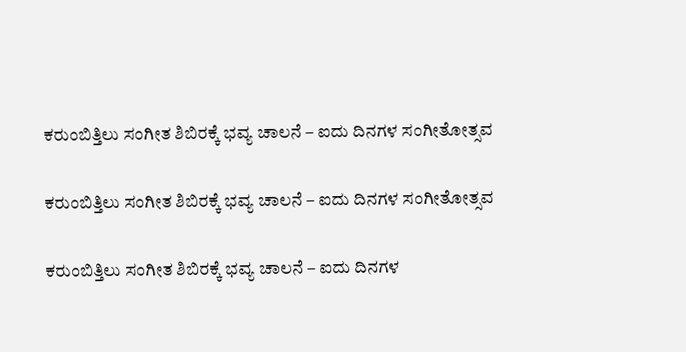ಕರುಂಬಿತ್ತಿಲು ಸಂಗೀತ ಶಿಬಿರಕ್ಕೆ ಭವ್ಯ ಚಾಲನೆ – ಐದು ದಿನಗಳ ಸಂಗೀತೋತ್ಸವ

ಕರುಂಬಿತ್ತಿಲು ಸಂಗೀತ ಶಿಬಿರಕ್ಕೆ ಭವ್ಯ ಚಾಲನೆ – ಐದು ದಿನಗಳ ಸಂಗೀತೋತ್ಸವ

ಕರುಂಬಿತ್ತಿಲು ಸಂಗೀತ ಶಿಬಿರಕ್ಕೆ ಭವ್ಯ ಚಾಲನೆ – ಐದು ದಿನಗಳ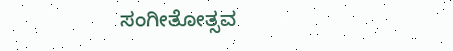ಸಂಗೀತೋತ್ಸವ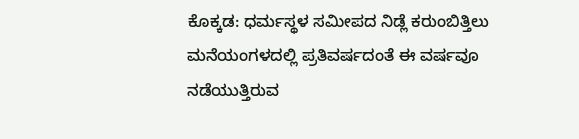ಕೊಕ್ಕಡ: ಧರ್ಮಸ್ಥಳ ಸಮೀಪದ ನಿಡ್ಲೆ ಕರುಂಬಿತ್ತಿಲು ಮನೆಯಂಗಳದಲ್ಲಿ ಪ್ರತಿವರ್ಷದಂತೆ ಈ ವರ್ಷವೂ ನಡೆಯುತ್ತಿರುವ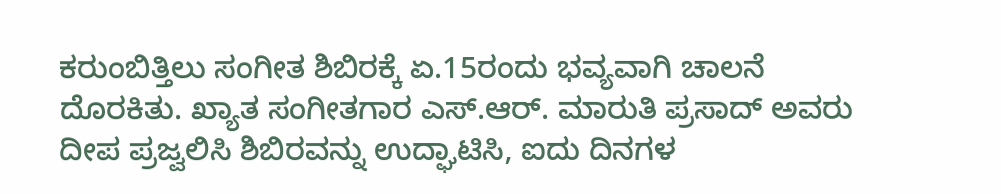ಕರುಂಬಿತ್ತಿಲು ಸಂಗೀತ ಶಿಬಿರಕ್ಕೆ ಏ.15ರಂದು ಭವ್ಯವಾಗಿ ಚಾಲನೆ ದೊರಕಿತು. ಖ್ಯಾತ ಸಂಗೀತಗಾರ ಎಸ್.ಆರ್. ಮಾರುತಿ ಪ್ರಸಾದ್ ಅವರು ದೀಪ ಪ್ರಜ್ವಲಿಸಿ ಶಿಬಿರವನ್ನು ಉದ್ಘಾಟಿಸಿ, ಐದು ದಿನಗಳ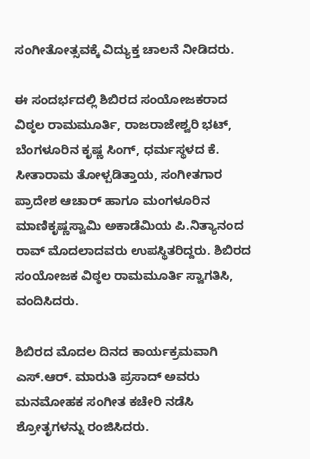ಸಂಗೀತೋತ್ಸವಕ್ಕೆ ವಿದ್ಯುಕ್ತ ಚಾಲನೆ ನೀಡಿದರು.

ಈ ಸಂದರ್ಭದಲ್ಲಿ ಶಿಬಿರದ ಸಂಯೋಜಕರಾದ ವಿಠ್ಠಲ ರಾಮಮೂರ್ತಿ, ರಾಜರಾಜೇಶ್ವರಿ ಭಟ್, ಬೆಂಗಳೂರಿನ ಕೃಷ್ಣ ಸಿಂಗ್, ಧರ್ಮಸ್ಥಳದ ಕೆ. ಸೀತಾರಾಮ ತೋಳ್ಪಡಿತ್ತಾಯ, ಸಂಗೀತಗಾರ ಪ್ರಾದೇಶ ಆಚಾರ್ ಹಾಗೂ ಮಂಗಳೂರಿನ ಮಾಣಿಕೃಷ್ಣಸ್ವಾಮಿ ಅಕಾಡೆಮಿಯ ಪಿ.ನಿತ್ಯಾನಂದ ರಾವ್ ಮೊದಲಾದವರು ಉಪಸ್ಥಿತರಿದ್ದರು. ಶಿಬಿರದ ಸಂಯೋಜಕ ವಿಠ್ಠಲ ರಾಮಮೂರ್ತಿ ಸ್ವಾಗತಿಸಿ, ವಂದಿಸಿದರು.

ಶಿಬಿರದ ಮೊದಲ ದಿನದ ಕಾರ್ಯಕ್ರಮವಾಗಿ ಎಸ್.ಆರ್. ಮಾರುತಿ ಪ್ರಸಾದ್ ಅವರು ಮನಮೋಹಕ ಸಂಗೀತ ಕಚೇರಿ ನಡೆಸಿ ಶ್ರೋತೃಗಳನ್ನು ರಂಜಿಸಿದರು.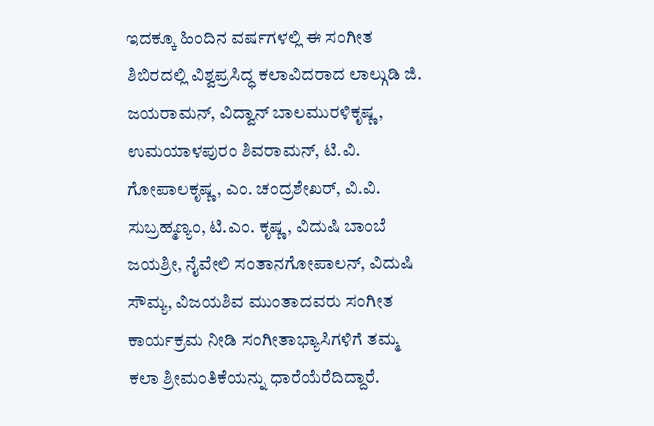ಇದಕ್ಕೂ ಹಿಂದಿನ ವರ್ಷಗಳಲ್ಲಿ ಈ ಸಂಗೀತ ಶಿಬಿರದಲ್ಲಿ ವಿಶ್ವಪ್ರಸಿದ್ಧ ಕಲಾವಿದರಾದ ಲಾಲ್ಗುಡಿ ಜಿ. ಜಯರಾಮನ್, ವಿದ್ವಾನ್ ಬಾಲಮುರಳಿಕೃಷ್ಣ, ಉಮಯಾಳಪುರಂ ಶಿವರಾಮನ್, ಟಿ.ವಿ. ಗೋಪಾಲಕೃಷ್ಣ, ಎಂ. ಚಂದ್ರಶೇಖರ್, ವಿ.ವಿ. ಸುಬ್ರಹ್ಮಣ್ಯಂ, ಟಿ.ಎಂ. ಕೃಷ್ಣ, ವಿದುಷಿ ಬಾಂಬೆ ಜಯಶ್ರೀ, ನೈವೇಲಿ ಸಂತಾನಗೋಪಾಲನ್, ವಿದುಷಿ ಸೌಮ್ಯ, ವಿಜಯಶಿವ ಮುಂತಾದವರು ಸಂಗೀತ ಕಾರ್ಯಕ್ರಮ ನೀಡಿ ಸಂಗೀತಾಭ್ಯಾಸಿಗಳಿಗೆ ತಮ್ಮ ಕಲಾ ಶ್ರೀಮಂತಿಕೆಯನ್ನು ಧಾರೆಯೆರೆದಿದ್ದಾರೆ.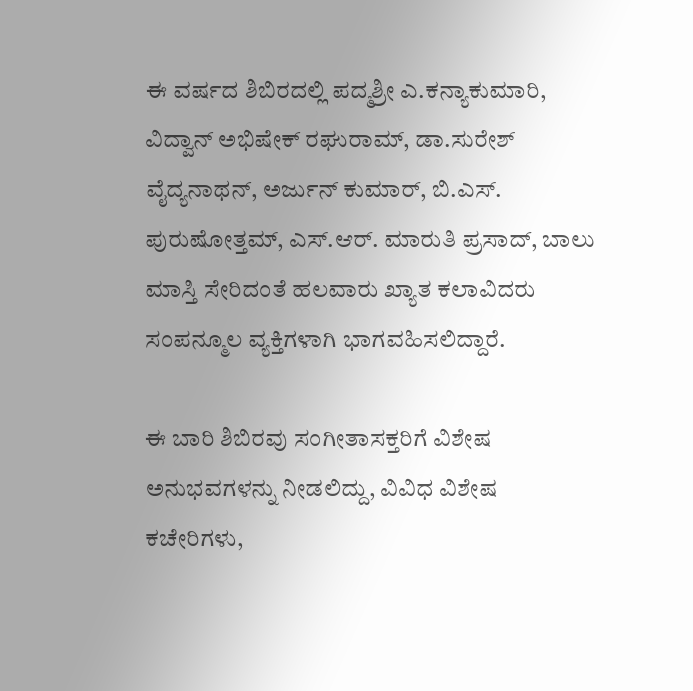ಈ ವರ್ಷದ ಶಿಬಿರದಲ್ಲಿ ಪದ್ಮಶ್ರೀ ಎ.ಕನ್ಯಾಕುಮಾರಿ, ವಿದ್ವಾನ್ ಅಭಿಷೇಕ್ ರಘುರಾಮ್, ಡಾ.ಸುರೇಶ್ ವೈದ್ಯನಾಥನ್, ಅರ್ಜುನ್ ಕುಮಾರ್, ಬಿ.ಎಸ್. ಪುರುಷೋತ್ತಮ್, ಎಸ್.ಆರ್. ಮಾರುತಿ ಪ್ರಸಾದ್, ಬಾಲು ಮಾಸ್ತಿ ಸೇರಿದಂತೆ ಹಲವಾರು ಖ್ಯಾತ ಕಲಾವಿದರು ಸಂಪನ್ಮೂಲ ವ್ಯಕ್ತಿಗಳಾಗಿ ಭಾಗವಹಿಸಲಿದ್ದಾರೆ.

ಈ ಬಾರಿ ಶಿಬಿರವು ಸಂಗೀತಾಸಕ್ತರಿಗೆ ವಿಶೇಷ ಅನುಭವಗಳನ್ನು ನೀಡಲಿದ್ದು, ವಿವಿಧ ವಿಶೇಷ ಕಚೇರಿಗಳು,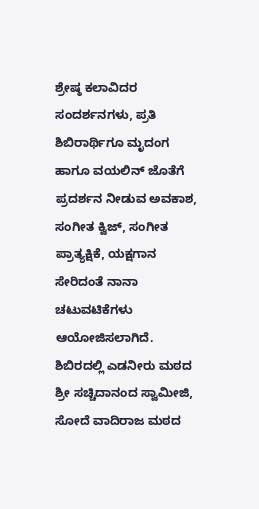ಶ್ರೇಷ್ಠ ಕಲಾವಿದರ ಸಂದರ್ಶನಗಳು, ಪ್ರತಿ ಶಿಬಿರಾರ್ಥಿಗೂ ಮೃದಂಗ ಹಾಗೂ ವಯಲಿನ್ ಜೊತೆಗೆ ಪ್ರದರ್ಶನ ನೀಡುವ ಅವಕಾಶ, ಸಂಗೀತ ಕ್ವಿಜ್, ಸಂಗೀತ ಪ್ರಾತ್ಯಕ್ಷಿಕೆ, ಯಕ್ಷಗಾನ ಸೇರಿದಂತೆ ನಾನಾ ಚಟುವಟಿಕೆಗಳು ಆಯೋಜಿಸಲಾಗಿದೆ. ಶಿಬಿರದಲ್ಲಿ ಎಡನೀರು ಮಠದ ಶ್ರೀ ಸಚ್ಚಿದಾನಂದ ಸ್ವಾಮೀಜಿ, ಸೋದೆ ವಾದಿರಾಜ ಮಠದ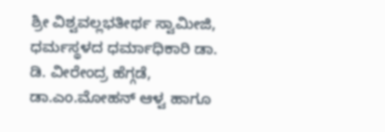ಶ್ರೀ ವಿಶ್ವವಲ್ಲಭತೀರ್ಥ ಸ್ವಾಮೀಜಿ, ಧರ್ಮಸ್ಥಳದ ಧರ್ಮಾಧಿಕಾರಿ ಡಾ. ಡಿ. ವೀರೇಂದ್ರ ಹೆಗ್ಗಡೆ, ಡಾ.ಎಂ.ಮೋಹನ್ ಆಳ್ವ ಹಾಗೂ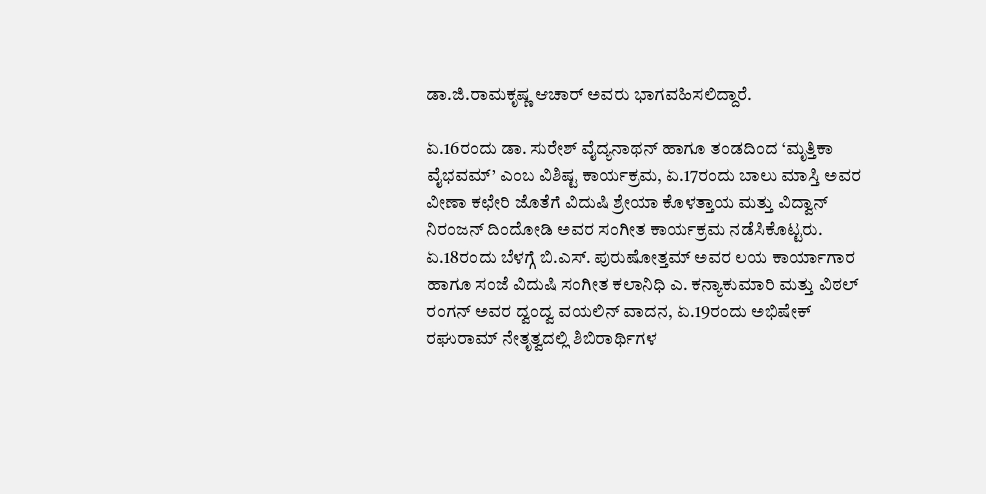ಡಾ.ಜಿ.ರಾಮಕೃಷ್ಣ ಆಚಾರ್ ಅವರು ಭಾಗವಹಿಸಲಿದ್ದಾರೆ.

ಏ.16ರಂದು ಡಾ. ಸುರೇಶ್ ವೈದ್ಯನಾಥನ್ ಹಾಗೂ ತಂಡದಿಂದ ‘ಮೃತ್ತಿಕಾ ವೈಭವಮ್’ ಎಂಬ ವಿಶಿಷ್ಟ ಕಾರ್ಯಕ್ರಮ, ಏ.17ರಂದು ಬಾಲು ಮಾಸ್ತಿ ಅವರ ವೀಣಾ ಕಛೇರಿ ಜೊತೆಗೆ ವಿದುಷಿ ಶ್ರೇಯಾ ಕೊಳತ್ತಾಯ ಮತ್ತು ವಿದ್ವಾನ್ ನಿರಂಜನ್ ದಿಂದೋಡಿ ಅವರ ಸಂಗೀತ ಕಾರ್ಯಕ್ರಮ ನಡೆಸಿಕೊಟ್ಟರು. ಏ.18ರಂದು ಬೆಳಗ್ಗೆ ಬಿ.ಎಸ್. ಪುರುಷೋತ್ತಮ್ ಅವರ ಲಯ ಕಾರ್ಯಾಗಾರ ಹಾಗೂ ಸಂಜೆ ವಿದುಷಿ ಸಂಗೀತ ಕಲಾನಿಧಿ ಎ. ಕನ್ಯಾಕುಮಾರಿ ಮತ್ತು ವಿಠಲ್ ರಂಗನ್ ಅವರ ದ್ವಂದ್ವ ವಯಲಿನ್ ವಾದನ, ಏ.19ರಂದು ಅಭಿಷೇಕ್ ರಘುರಾಮ್ ನೇತೃತ್ವದಲ್ಲಿ ಶಿಬಿರಾರ್ಥಿಗಳ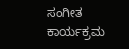ಸಂಗೀತ ಕಾರ್ಯಕ್ರಮ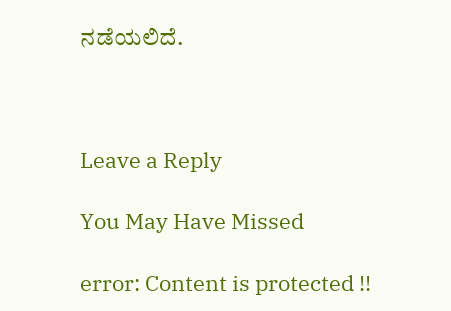ನಡೆಯಲಿದೆ.



Leave a Reply

You May Have Missed

error: Content is protected !!